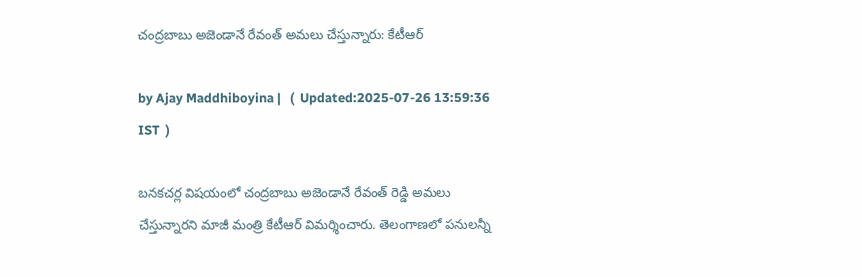చంద్రబాబు అజెండానే రేవంత్ అమలు చేస్తున్నారు: కేటీఆర్

by Ajay Maddhiboyina |   (  Updated:2025-07-26 13:59:36  IST  )

బ‌న‌క‌చ‌ర్ల విష‌యంలో చంద్ర‌బాబు అజెండానే రేవంత్ రెడ్డి అమ‌లు చేస్తున్నార‌ని మాజీ మంత్రి కేటీఆర్ విమ‌ర్శించారు. తెలంగాణ‌లో ప‌నుల‌న్నీ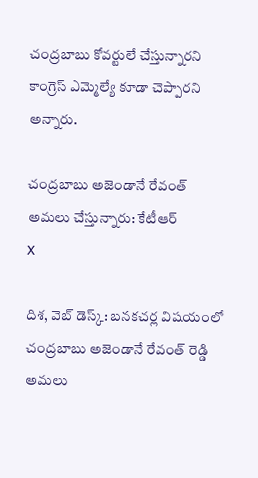చంద్ర‌బాబు కోవ‌ర్టులే చేస్తున్నార‌ని కాంగ్రెస్ ఎమ్మెల్యే కూడా చెప్పార‌ని అన్నారు.

చంద్రబాబు అజెండానే రేవంత్ అమలు చేస్తున్నారు: కేటీఆర్
X

దిశ, వెబ్ డెస్క్: బ‌న‌క‌చ‌ర్ల విష‌యంలో చంద్ర‌బాబు అజెండానే రేవంత్ రెడ్డి అమ‌లు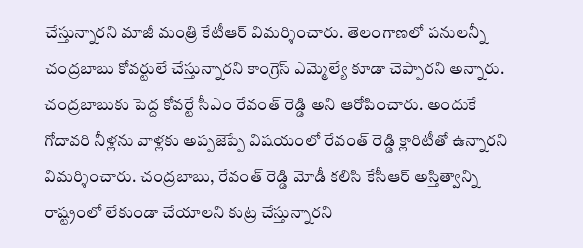చేస్తున్నార‌ని మాజీ మంత్రి కేటీఆర్ విమ‌ర్శించారు. తెలంగాణ‌లో ప‌నుల‌న్నీ చంద్ర‌బాబు కోవ‌ర్టులే చేస్తున్నార‌ని కాంగ్రెస్ ఎమ్మెల్యే కూడా చెప్పార‌ని అన్నారు. చంద్ర‌బాబుకు పెద్ద కోవ‌ర్టే సీఎం రేవంత్ రెడ్డి అని ఆరోపించారు. అందుకే గోదావ‌రి నీళ్ల‌ను వాళ్ల‌కు అప్ప‌జెప్పే విష‌యంలో రేవంత్ రెడ్డి క్లారిటీతో ఉన్నారని విమ‌ర్శించారు. చంద్ర‌బాబు, రేవంత్ రెడ్డి మోడీ క‌లిసి కేసీఆర్ అస్తిత్వాన్ని రాష్ట్రంలో లేకుండా చేయాల‌ని కుట్ర చేస్తున్నార‌ని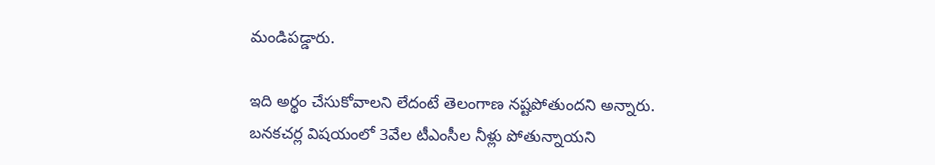మండిప‌డ్డారు.

ఇది అర్థం చేసుకోవాల‌ని లేదంటే తెలంగాణ న‌ష్ట‌పోతుంద‌ని అన్నారు. బ‌న‌క‌చ‌ర్ల విష‌యంలో 3వేల టీఎంసీల నీళ్లు పోతున్నాయ‌ని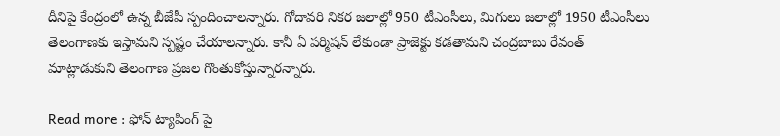దీనిపై కేంద్రంలో ఉన్న బీజేపీ స్పందించాల‌న్నారు. గోదావ‌రి నిక‌ర జ‌లాల్లో 950 టీఎంసీలు, మిగులు జ‌లాల్లో 1950 టీఎంసీలు తెలంగాణ‌కు ఇస్తామ‌ని స్ప‌ష్టం చేయాల‌న్నారు. కానీ ఏ ప‌ర్మిష‌న్ లేకుండా ప్రాజెక్టు క‌డ‌తామని చంద్ర‌బాబు రేవంత్ మాట్లాడుకుని తెలంగాణ ప్ర‌జ‌ల గొంతుకోస్తున్నార‌న్నారు.

Read more : ఫోన్ ట్యాపింగ్ పై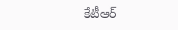కేటీఆర్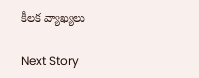కీలక వ్యాఖ్యలు

Next Story